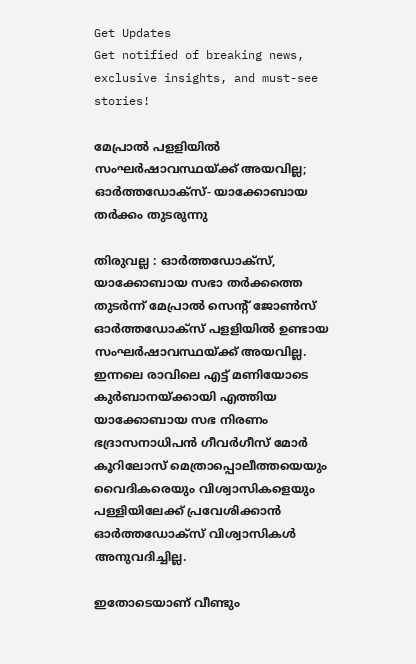Get Updates
Get notified of breaking news, exclusive insights, and must-see stories!

മേപ്രാൽ പളളിയില്‍ സംഘര്‍ഷാവസ്ഥയ്ക്ക് അയവില്ല; ഓര്‍ത്തഡോക്‌സ്- യാക്കോബായ തര്‍ക്കം തുടരുന്നു

തിരുവല്ല : ഓര്‍ത്തഡോക്‌സ്, യാക്കോബായ സഭാ തര്‍ക്കത്തെ തുടര്‍ന്ന് മേപ്രാല്‍ സെന്റ് ജോണ്‍സ് ഓര്‍ത്തഡോക്‌സ് പളളിയില്‍ ഉണ്ടായ സംഘര്‍ഷാവസ്ഥയ്ക്ക് അയവില്ല. ഇന്നലെ രാവിലെ എട്ട് മണിയോടെ കുര്‍ബാനയ്ക്കായി എത്തിയ യാക്കോബായ സഭ നിരണം ഭദ്രാസനാധിപന്‍ ഗീവര്‍ഗീസ് മോര്‍ കൂറിലോസ് മെത്രാപ്പൊലീത്തയെയും വൈദികരെയും വിശ്വാസികളെയും പള്ളിയിലേക്ക് പ്രവേശിക്കാന്‍ ഓര്‍ത്തഡോക്‌സ് വിശ്വാസികള്‍ അനുവദിച്ചില്ല.

ഇതോടെയാണ് വീണ്ടും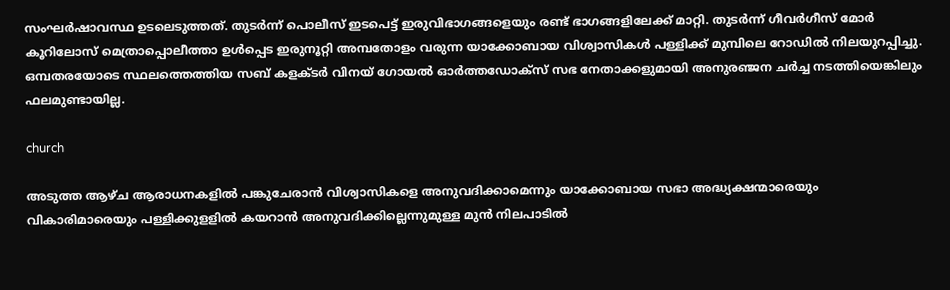സംഘര്‍ഷാവസ്ഥ ഉടലെടുത്തത്. തുടര്‍ന്ന് പൊലീസ് ഇടപെട്ട് ഇരുവിഭാഗങ്ങളെയും രണ്ട് ഭാഗങ്ങളിലേക്ക് മാറ്റി. തുടര്‍ന്ന് ഗീവര്‍ഗീസ് മോര്‍ കൂറിലോസ് മെത്രാപ്പൊലീത്താ ഉള്‍പ്പെട ഇരുനൂറ്റി അമ്പതോളം വരുന്ന യാക്കോബായ വിശ്വാസികള്‍ പള്ളിക്ക് മുമ്പിലെ റോഡില്‍ നിലയുറപ്പിച്ചു. ഒമ്പതരയോടെ സ്ഥലത്തെത്തിയ സബ് കളക്ടര്‍ വിനയ് ഗോയല്‍ ഓര്‍ത്തഡോക്‌സ് സഭ നേതാക്കളുമായി അനുരഞ്ജന ചര്‍ച്ച നടത്തിയെങ്കിലും ഫലമുണ്ടായില്ല.

church

അടുത്ത ആഴ്ച ആരാധനകളില്‍ പങ്കുചേരാന്‍ വിശ്വാസികളെ അനുവദിക്കാമെന്നും യാക്കോബായ സഭാ അദ്ധ്യക്ഷന്മാരെയും വികാരിമാരെയും പള്ളിക്കുളളില്‍ കയറാന്‍ അനുവദിക്കില്ലെന്നുമുള്ള മുന്‍ നിലപാടില്‍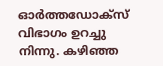ഓര്‍ത്തഡോക്‌സ് വിഭാഗം ഉറച്ചു നിന്നു. കഴിഞ്ഞ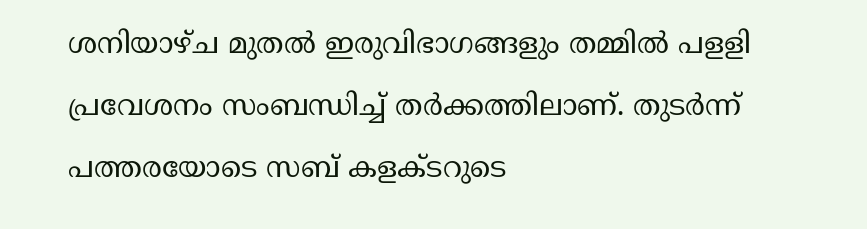ശനിയാഴ്ച മുതല്‍ ഇരുവിഭാഗങ്ങളും തമ്മില്‍ പളളി പ്രവേശനം സംബന്ധിച്ച് തര്‍ക്കത്തിലാണ്. തുടര്‍ന്ന് പത്തരയോടെ സബ് കളക്ടറുടെ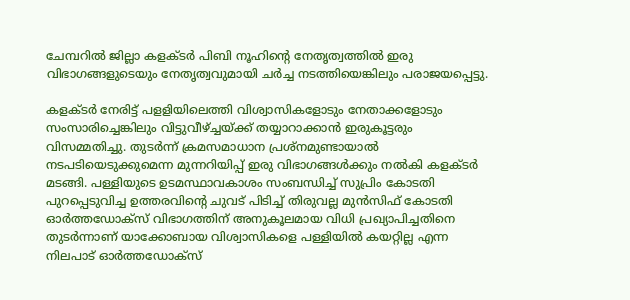ചേമ്പറില്‍ ജില്ലാ കളക്ടര്‍ പിബി നൂഹിന്റെ നേതൃത്വത്തില്‍ ഇരു വിഭാഗങ്ങളുടെയും നേതൃത്വവുമായി ചര്‍ച്ച നടത്തിയെങ്കിലും പരാജയപ്പെട്ടു.

കളക്ടര്‍ നേരിട്ട് പളളിയിലെത്തി വിശ്വാസികളോടും നേതാക്കളോടും സംസാരിച്ചെങ്കിലും വിട്ടുവീഴ്ച്ചയ്ക്ക് തയ്യാറാക്കാന്‍ ഇരുകൂട്ടരും വിസമ്മതിച്ചു. തുടര്‍ന്ന് ക്രമസമാധാന പ്രശ്‌നമുണ്ടായാല്‍ നടപടിയെടുക്കുമെന്ന മുന്നറിയിപ്പ് ഇരു വിഭാഗങ്ങള്‍ക്കും നല്‍കി കളക്ടര്‍ മടങ്ങി. പള്ളിയുടെ ഉടമസ്ഥാവകാശം സംബന്ധിച്ച് സുപ്രിം കോടതി പുറപ്പെടുവിച്ച ഉത്തരവിന്റെ ചുവട് പിടിച്ച് തിരുവല്ല മുന്‍സിഫ് കോടതി ഓര്‍ത്തഡോക്‌സ് വിഭാഗത്തിന് അനുകൂലമായ വിധി പ്രഖ്യാപിച്ചതിനെ തുടര്‍ന്നാണ് യാക്കോബായ വിശ്വാസികളെ പള്ളിയില്‍ കയറ്റില്ല എന്ന നിലപാട് ഓര്‍ത്തഡോക്‌സ്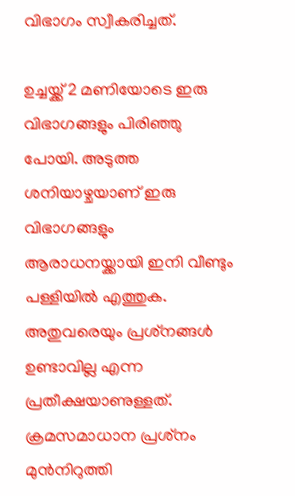വിഭാഗം സ്വീകരിച്ചത്.

ഉച്ചയ്ക്ക് 2 മണിയോടെ ഇരു വിഭാഗങ്ങളും പിരിഞ്ഞു പോയി. അടുത്ത ശനിയാഴ്ചയാണ് ഇരു വിഭാഗങ്ങളും ആരാധനയ്ക്കായി ഇനി വീണ്ടും പള്ളിയില്‍ എത്തുക. അതുവരെയും പ്രശ്‌നങ്ങള്‍ ഉണ്ടാവില്ല എന്ന പ്രതീക്ഷയാണുള്ളത്. ക്രമസമാധാന പ്രശ്‌നം മുന്‍നിറുത്തി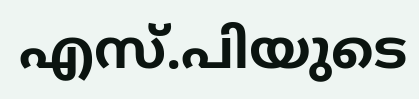എസ്.പിയുടെ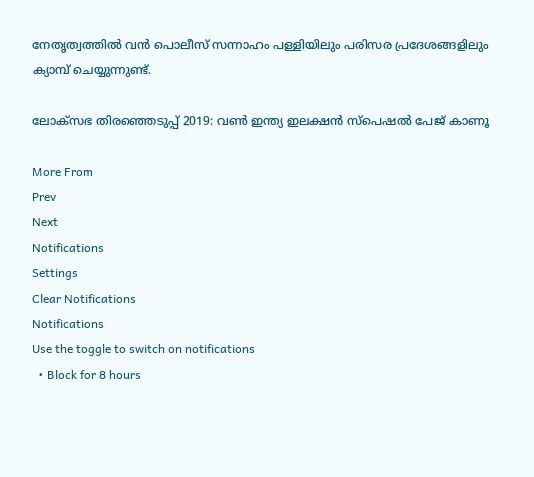നേതൃത്വത്തില്‍ വന്‍ പൊലീസ് സന്നാഹം പള്ളിയിലും പരിസര പ്രദേശങ്ങളിലും ക്യാമ്പ് ചെയ്യുന്നുണ്ട്.

ലോക്സഭ തിരഞ്ഞെടുപ്പ് 2019: വൺ ഇന്ത്യ ഇലക്ഷൻ സ്പെഷൽ പേജ് കാണൂ

More From
Prev
Next
Notifications
Settings
Clear Notifications
Notifications
Use the toggle to switch on notifications
  • Block for 8 hours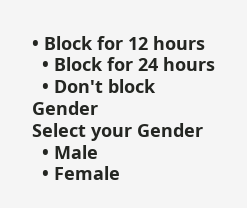• Block for 12 hours
  • Block for 24 hours
  • Don't block
Gender
Select your Gender
  • Male
  • Female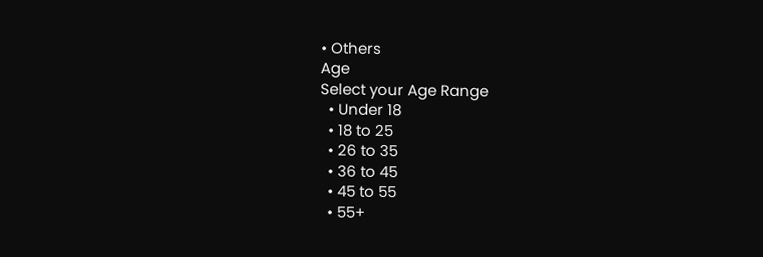• Others
Age
Select your Age Range
  • Under 18
  • 18 to 25
  • 26 to 35
  • 36 to 45
  • 45 to 55
  • 55+